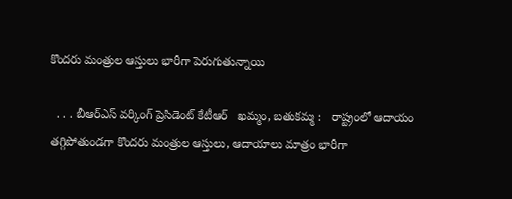కొందరు మంత్రుల ఆస్తులు భారీగా పెరుగుతున్నాయి

  . . . బీఆర్ఎస్ వర్కింగ్ ప్రెసిడెంట్ కేటీఆర్   ఖమ్మం, బతుకమ్మ :   రాష్ట్రంలో ఆదాయం తగ్గిపోతుండగా కొందరు మంత్రుల ఆస్తులు, ఆదాయాలు మాత్రం భారీగా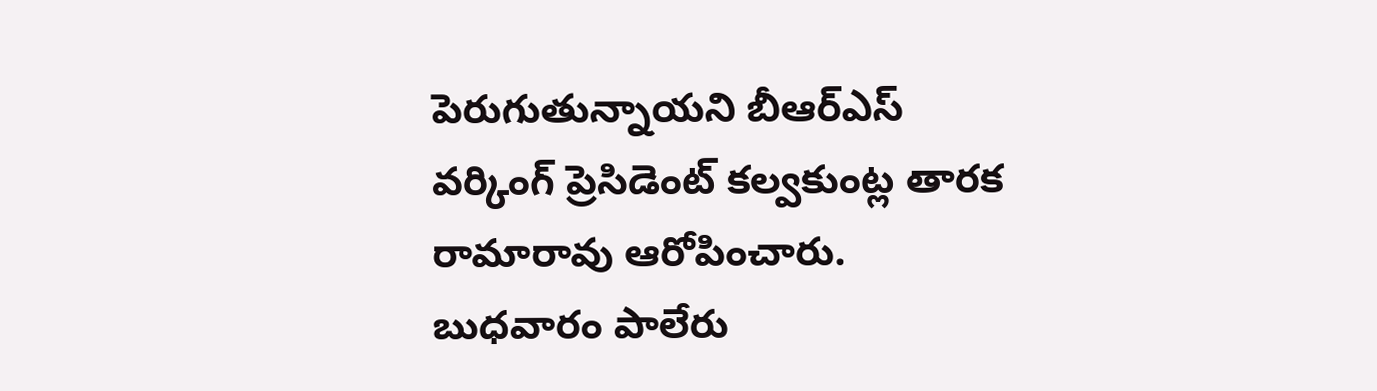పెరుగుతున్నాయని బీఆర్ఎస్ వర్కింగ్ ప్రెసిడెంట్ కల్వకుంట్ల తారక రామారావు ఆరోపించారు. బుధవారం పాలేరు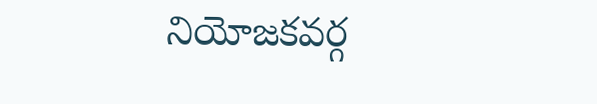నియోజకవర్గ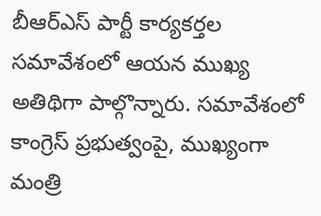బీఆర్ఎస్ పార్టీ కార్యకర్తల సమావేశంలో ఆయన ముఖ్య అతిథిగా పాల్గొన్నారు. సమావేశంలో కాంగ్రెస్ ప్రభుత్వంపై, ముఖ్యంగా మంత్రి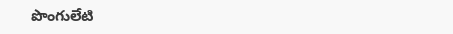పొంగులేటి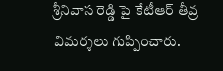శ్రీనివాస రెడ్డి పై కేటీఆర్ తీవ్ర విమర్శలు గుప్పించారు.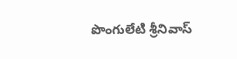పొంగులేటి శ్రీనివాస్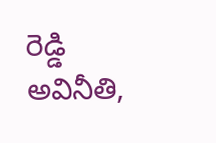రెడ్డి అవినీతి,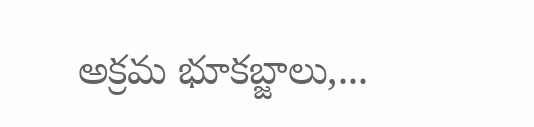అక్రమ భూకబ్జాలు,...